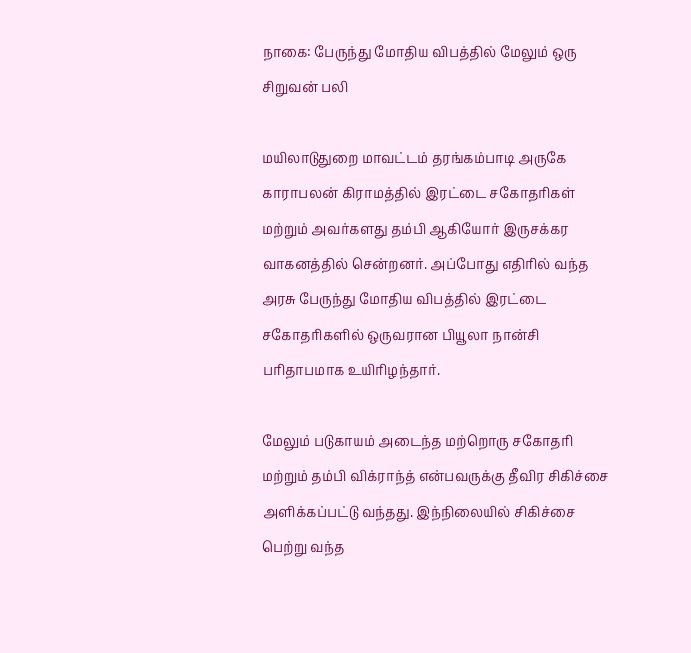நாகை: பேருந்து மோதிய விபத்தில் மேலும் ஒரு சிறுவன் பலி

மயிலாடுதுறை மாவட்டம் தரங்கம்பாடி அருகே காராபலன் கிராமத்தில் இரட்டை சகோதரிகள் மற்றும் அவர்களது தம்பி ஆகியோர் இருசக்கர வாகனத்தில் சென்றனர். அப்போது எதிரில் வந்த அரசு பேருந்து மோதிய விபத்தில் இரட்டை சகோதரிகளில் ஒருவரான பியூலா நான்சி பரிதாபமாக உயிரிழந்தார்.

மேலும் படுகாயம் அடைந்த மற்றொரு சகோதரி மற்றும் தம்பி விக்ராந்த் என்பவருக்கு தீவிர சிகிச்சை அளிக்கப்பட்டு வந்தது. இந்நிலையில் சிகிச்சை பெற்று வந்த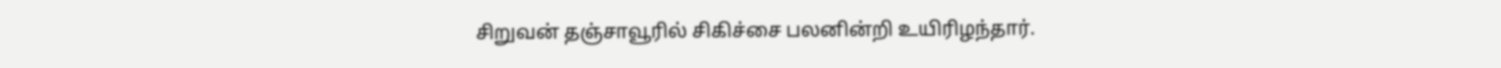சிறுவன் தஞ்சாவூரில் சிகிச்சை பலனின்றி உயிரிழந்தார்.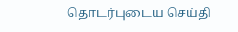தொடர்புடைய செய்தி